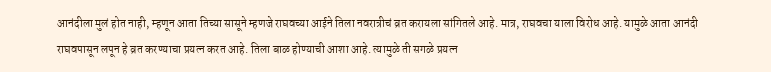आनंदीला मुलं होत नाही, म्हणून आता तिच्या सासूने म्हणजे राघवच्या आईने तिला नवरात्रीचं व्रत करायला सांगितले आहे. मात्र, राघवचा याला विरोध आहे. यामुळे आता आनंदी राघवपासून लपून हे व्रत करण्याचा प्रयत्न करत आहे. तिला बाळ होण्याची आशा आहे. त्यामुळे ती सगळे प्रयत्न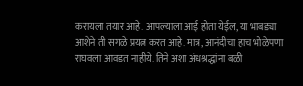करायला तयार आहे. आपल्याला आई होता येईल, या भाबड्या आशेने ती सगळे प्रयत्न करत आहे. मात्र, आनंदीचा हाच भोळेपणा राघवला आवडत नाहीये. तिने अशा अंधश्रद्धांना बळी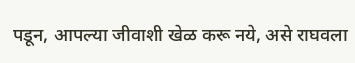पडून, आपल्या जीवाशी खेळ करू नये, असे राघवला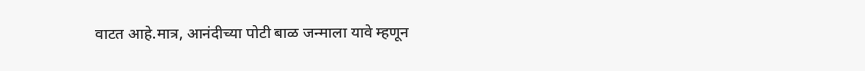वाटत आहे.मात्र, आनंदीच्या पोटी बाळ जन्माला यावे म्हणून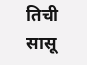तिची सासू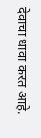देवाचा धावा करत आहे.